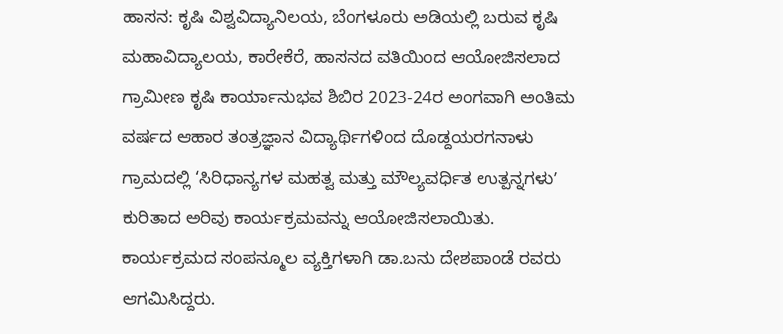ಹಾಸನ: ಕೃಷಿ ವಿಶ್ವವಿದ್ಯಾನಿಲಯ, ಬೆಂಗಳೂರು ಅಡಿಯಲ್ಲಿ ಬರುವ ಕೃಷಿ ಮಹಾವಿದ್ಯಾಲಯ, ಕಾರೇಕೆರೆ, ಹಾಸನದ ವತಿಯಿಂದ ಆಯೋಜಿಸಲಾದ ಗ್ರಾಮೀಣ ಕೃಷಿ ಕಾರ್ಯಾನುಭವ ಶಿಬಿರ 2023-24ರ ಅಂಗವಾಗಿ ಅಂತಿಮ ವರ್ಷದ ಆಹಾರ ತಂತ್ರಜ್ಞಾನ ವಿದ್ಯಾರ್ಥಿಗಳಿಂದ ದೊಡ್ದಯರಗನಾಳು ಗ್ರಾಮದಲ್ಲಿ ‘ಸಿರಿಧಾನ್ಯಗಳ ಮಹತ್ವ ಮತ್ತು ಮೌಲ್ಯವರ್ಧಿತ ಉತ್ಪನ್ನಗಳುʼ ಕುರಿತಾದ ಅರಿವು ಕಾರ್ಯಕ್ರಮವನ್ನು ಆಯೋಜಿಸಲಾಯಿತು.
ಕಾರ್ಯಕ್ರಮದ ಸಂಪನ್ಮೂಲ ವ್ಯಕ್ತಿಗಳಾಗಿ ಡಾ.ಬನು ದೇಶಪಾಂಡೆ ರವರು ಆಗಮಿಸಿದ್ದರು.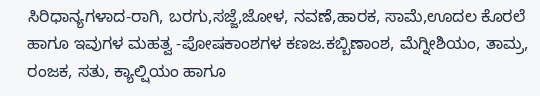ಸಿರಿಧಾನ್ಯಗಳಾದ-ರಾಗಿ, ಬರಗು,ಸಜ್ಜೆ,ಜೋಳ, ನವಣೆ,ಹಾರಕ, ಸಾಮೆ,ಊದಲ ಕೊರಲೆ ಹಾಗೂ ಇವುಗಳ ಮಹತ್ವ -ಪೋಷಕಾಂಶಗಳ ಕಣಜ.ಕಬ್ಬಿಣಾಂಶ, ಮೆಗ್ನೀಶಿಯಂ, ತಾಮ್ರ, ರಂಜಕ, ಸತು, ಕ್ಯಾಲ್ಷಿಯಂ ಹಾಗೂ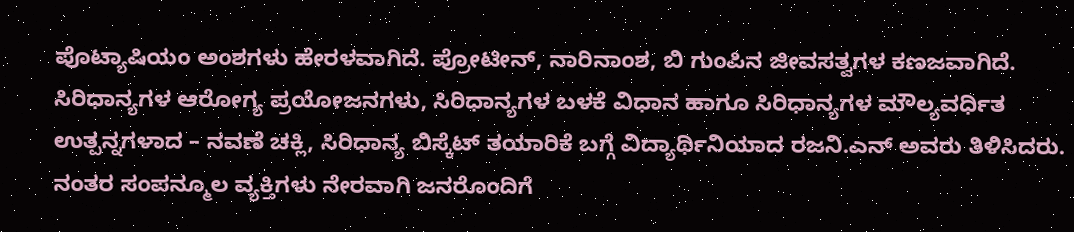ಪೊಟ್ಯಾಷಿಯಂ ಅಂಶಗಳು ಹೇರಳವಾಗಿದೆ. ಪ್ರೋಟೀನ್, ನಾರಿನಾಂಶ, ಬಿ ಗುಂಪಿನ ಜೀವಸತ್ವಗಳ ಕಣಜವಾಗಿದೆ.
ಸಿರಿಧಾನ್ಯಗಳ ಆರೋಗ್ಯ ಪ್ರಯೋಜನಗಳು, ಸಿರಿಧಾನ್ಯಗಳ ಬಳಕೆ ವಿಧಾನ ಹಾಗೂ ಸಿರಿಧಾನ್ಯಗಳ ಮೌಲ್ಯವರ್ಧಿತ ಉತ್ಪನ್ನಗಳಾದ – ನವಣೆ ಚಕ್ಲಿ, ಸಿರಿಧಾನ್ಯ ಬಿಸ್ಕೆಟ್ ತಯಾರಿಕೆ ಬಗ್ಗೆ ವಿದ್ಯಾರ್ಥಿನಿಯಾದ ರಜನಿ.ಎನ್ ಅವರು ತಿಳಿಸಿದರು.
ನಂತರ ಸಂಪನ್ಮೂಲ ವ್ಯಕ್ತಿಗಳು ನೇರವಾಗಿ ಜನರೊಂದಿಗೆ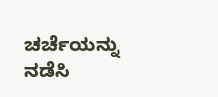ಚರ್ಚೆಯನ್ನು ನಡೆಸಿ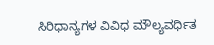ಸಿರಿಧಾನ್ಯಗಳ ವಿವಿಧ ಮೌಲ್ಯವರ್ಧಿತ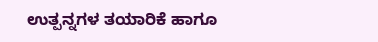ಉತ್ಪನ್ನಗಳ ತಯಾರಿಕೆ ಹಾಗೂ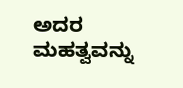ಅದರ ಮಹತ್ವವನ್ನು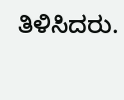ತಿಳಿಸಿದರು.